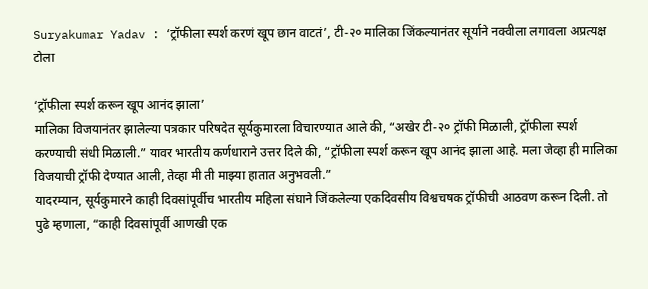Suryakumar Yadav : ‘ट्रॉफीला स्पर्श करणं खूप छान वाटतं’, टी-२० मालिका जिंकल्यानंतर सूर्याने नक्वीला लगावला अप्रत्यक्ष टोला

‘ट्रॉफीला स्पर्श करून खूप आनंद झाला’
मालिका विजयानंतर झालेल्या पत्रकार परिषदेत सूर्यकुमारला विचारण्यात आले की, “अखेर टी-२० ट्रॉफी मिळाली, ट्रॉफीला स्पर्श करण्याची संधी मिळाली.” यावर भारतीय कर्णधाराने उत्तर दिले की, “ट्रॉफीला स्पर्श करून खूप आनंद झाला आहे. मला जेव्हा ही मालिका विजयाची ट्रॉफी देण्यात आली, तेव्हा मी ती माझ्या हातात अनुभवली.”
यादरम्यान, सूर्यकुमारने काही दिवसांपूर्वीच भारतीय महिला संघाने जिंकलेल्या एकदिवसीय विश्वचषक ट्रॉफीची आठवण करून दिली. तो पुढे म्हणाला, “काही दिवसांपूर्वी आणखी एक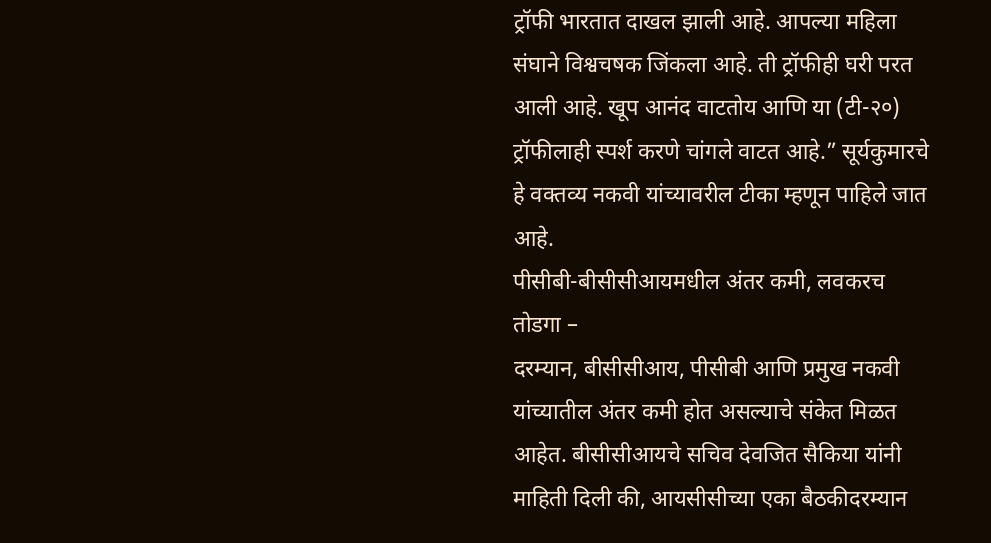ट्रॉफी भारतात दाखल झाली आहे. आपल्या महिला संघाने विश्वचषक जिंकला आहे. ती ट्रॉफीही घरी परत आली आहे. खूप आनंद वाटतोय आणि या (टी-२०) ट्रॉफीलाही स्पर्श करणे चांगले वाटत आहे.” सूर्यकुमारचे हे वक्तव्य नकवी यांच्यावरील टीका म्हणून पाहिले जात आहे.
पीसीबी-बीसीसीआयमधील अंतर कमी, लवकरच तोडगा –
दरम्यान, बीसीसीआय, पीसीबी आणि प्रमुख नकवी यांच्यातील अंतर कमी होत असल्याचे संकेत मिळत आहेत. बीसीसीआयचे सचिव देवजित सैकिया यांनी माहिती दिली की, आयसीसीच्या एका बैठकीदरम्यान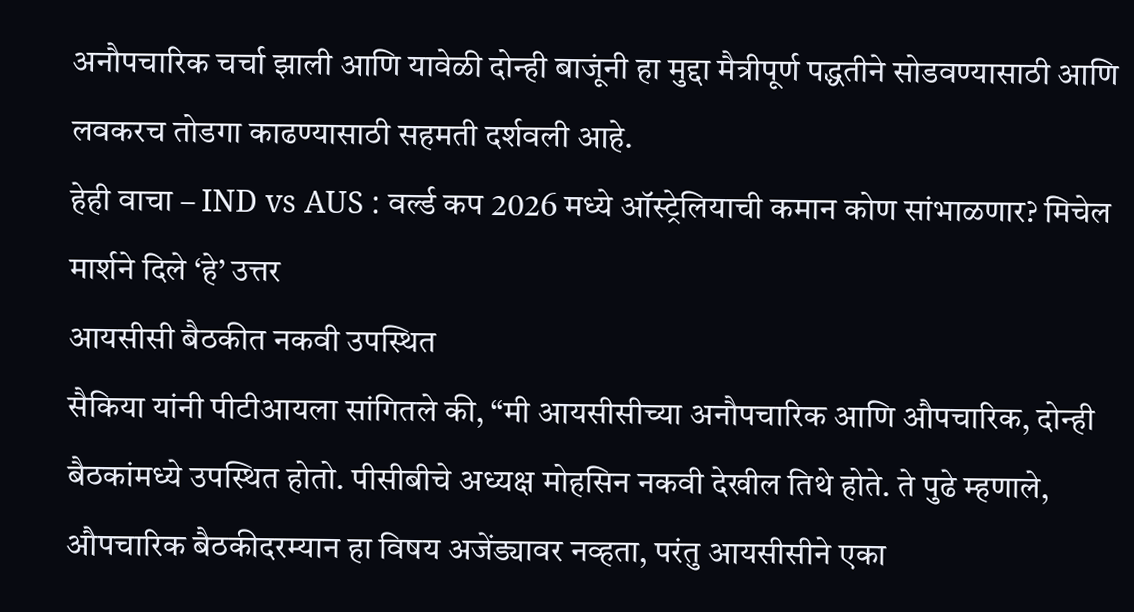अनौपचारिक चर्चा झाली आणि यावेळी दोन्ही बाजूंनी हा मुद्दा मैत्रीपूर्ण पद्धतीने सोडवण्यासाठी आणि लवकरच तोडगा काढण्यासाठी सहमती दर्शवली आहे.
हेही वाचा – IND vs AUS : वर्ल्ड कप 2026 मध्ये ऑस्ट्रेलियाची कमान कोण सांभाळणार? मिचेल मार्शने दिले ‘हे’ उत्तर
आयसीसी बैठकीत नकवी उपस्थित
सैकिया यांनी पीटीआयला सांगितले की, “मी आयसीसीच्या अनौपचारिक आणि औपचारिक, दोन्ही बैठकांमध्ये उपस्थित होतो. पीसीबीचे अध्यक्ष मोहसिन नकवी देखील तिथे होते. ते पुढे म्हणाले, औपचारिक बैठकीदरम्यान हा विषय अजेंड्यावर नव्हता, परंतु आयसीसीने एका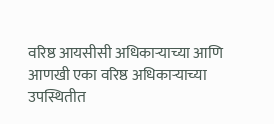वरिष्ठ आयसीसी अधिकाऱ्याच्या आणि आणखी एका वरिष्ठ अधिकाऱ्याच्या उपस्थितीत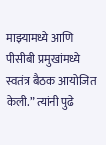माझ्यामध्ये आणि पीसीबी प्रमुखांमध्ये स्वतंत्र बैठक आयोजित केली.” त्यांनी पुढे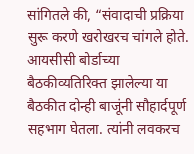सांगितले की, “संवादाची प्रक्रिया सुरू करणे खरोखरच चांगले होते. आयसीसी बोर्डाच्या बैठकीव्यतिरिक्त झालेल्या या बैठकीत दोन्ही बाजूंनी सौहार्दपूर्ण सहभाग घेतला. त्यांनी लवकरच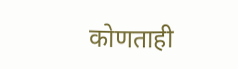कोणताही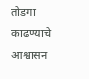तोडगा काढण्याचे आश्वासन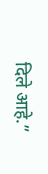दिले आहे.”